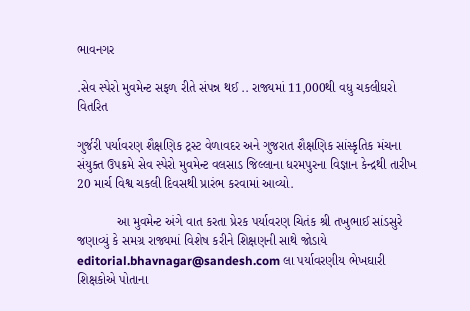ભાવનગર

.સેવ સ્પેરો મુવમેન્ટ સફળ રીતે સંપન્ન થઈ .. રાજ્યમાં 11,000થી વધુ ચકલીઘરો વિતરિત

ગુર્જરી પર્યાવરણ શૈક્ષણિક ટ્રસ્ટ વેળાવદર અને ગુજરાત શૈક્ષણિક સાંસ્કૃતિક મંચના સંયુક્ત ઉપક્રમે સેવ સ્પેરો મુવમેન્ટ વલસાડ જિલ્લાના ધરમપુરના વિજ્ઞાન કેન્દ્રથી તારીખ 20 માર્ચ વિશ્વ ચકલી દિવસથી પ્રારંભ કરવામાં આવ્યો.

           આ મુવમેન્ટ અંગે વાત કરતા પ્રેરક પર્યાવરણ ચિતંક શ્રી તખુભાઈ સાંડસુરે જણાવ્યું કે સમગ્ર રાજ્યમાં વિશેષ કરીને શિક્ષણની સાથે જોડાયે editorial.bhavnagar@sandesh.com લા પર્યાવરણીય ભેખઘારી શિક્ષકોએ પોતાના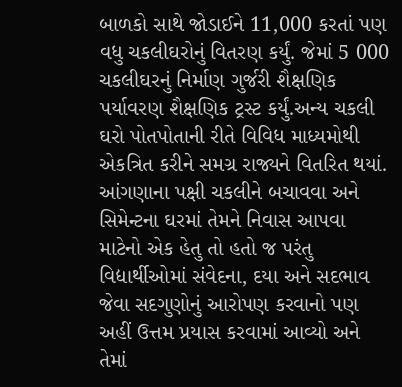બાળકો સાથે જોડાઈને 11,000 કરતાં પણ વધુ ચકલીઘરોનું વિતરણ કર્યું. જેમાં 5 000 ચકલીઘરનું નિર્માણ ગુર્જરી શૈક્ષણિક પર્યાવરણ શૈક્ષણિક ટ્રસ્ટ કર્યું.અન્ય ચકલી ઘરો પોતપોતાની રીતે વિવિધ માધ્યમોથી એકત્રિત કરીને સમગ્ર રાજ્યને વિતરિત થયાં. આંગણાના પક્ષી ચકલીને બચાવવા અને સિમેન્ટના ઘરમાં તેમને નિવાસ આપવા માટેનો એક હેતુ તો હતો જ પરંતુ વિદ્યાર્થીઓમાં સંવેદના, દયા અને સદભાવ જેવા સદગુણોનું આરોપણ કરવાનો પણ અહીં ઉત્તમ પ્રયાસ કરવામાં આવ્યો અને તેમાં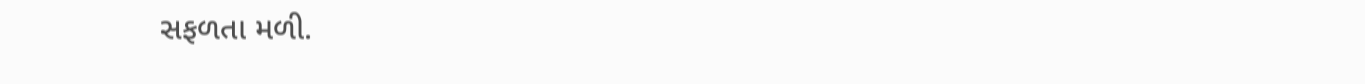સફળતા મળી.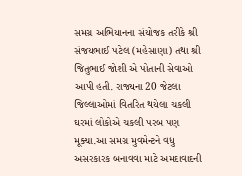સમગ્ર અભિયાનના સંયોજક તરીકે શ્રી સંજયભાઈ પટેલ (મહેસાણા) તથા શ્રી જિતુભાઈ જોશી એ પોતાની સેવાઓ આપી હતી. રાજ્યના 20 જેટલા જિલ્લાઓમાં વિતરિત થયેલા ચકલી ઘરમાં લોકોએ ચકલી પરબ પણ મૂક્યા.આ સમગ્ર મુવમેન્ટને વધુ અસરકારક બનાવવા માટે અમદાવાદની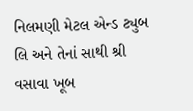નિલમણી મેટલ એન્ડ ટ્યુબ લિ‌ અને તેનાં સાથી શ્રી વસાવા ખૂબ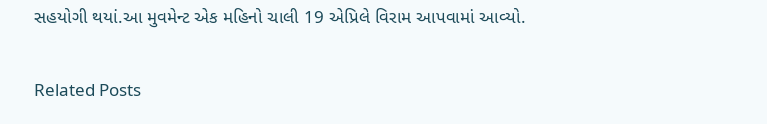સહયોગી થયાં.આ મુવમેન્ટ એક મહિનો ચાલી 19 એપ્રિલે વિરામ આપવામાં આવ્યો.

Related Posts